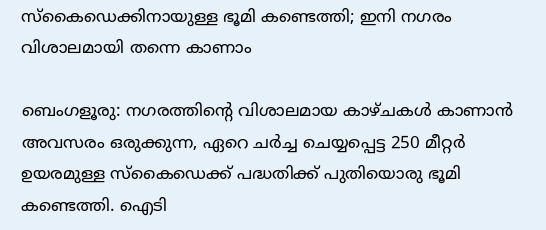സ്‌കൈഡെക്കിനായുള്ള ഭൂമി കണ്ടെത്തി; ഇനി നഗരം വിശാലമായി തന്നെ കാണാം

ബെംഗളൂരു: നഗരത്തിന്റെ വിശാലമായ കാഴ്‌ചകൾ കാണാൻ അവസരം ഒരുക്കുന്ന, ഏറെ ചർച്ച ചെയ്യപ്പെട്ട 250 മീറ്റർ ഉയരമുള്ള സ്കൈഡെക്ക് പദ്ധതിക്ക് പുതിയൊരു ഭൂമി കണ്ടെത്തി. ഐടി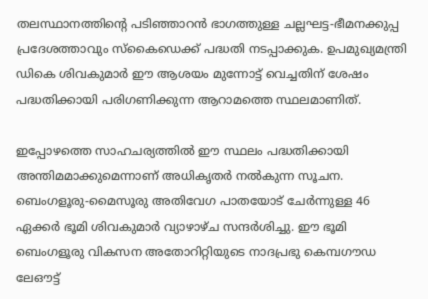തലസ്ഥാനത്തിന്റെ പടിഞ്ഞാറൻ ഭാഗത്തുള്ള ചല്ലഘട്ട-ഭീമനക്കുപ്പ പ്രദേശത്താവും സ്കൈഡെക്ക് പദ്ധതി നടപ്പാക്കുക. ഉപമുഖ്യമന്ത്രി ഡികെ ശിവകുമാർ ഈ ആശയം മുന്നോട്ട് വെച്ചതിന് ശേഷം പദ്ധതിക്കായി പരിഗണിക്കുന്ന ആറാമത്തെ സ്ഥലമാണിത്.

ഇപ്പോഴത്തെ സാഹചര്യത്തിൽ ഈ സ്ഥലം പദ്ധതിക്കായി അന്തിമമാക്കുമെന്നാണ് അധികൃതർ നൽകുന്ന സൂചന. ബെംഗളൂരു-മൈസൂരു അതിവേഗ പാതയോട് ചേർന്നുള്ള 46 ഏക്കർ ഭൂമി ശിവകുമാർ വ്യാഴാഴ്‌ച സന്ദർശിച്ചു. ഈ ഭൂമി ബെംഗളൂരു വികസന അതോറിറ്റിയുടെ നാദപ്രഭു കെമ്പഗൗഡ ലേഔട്ട്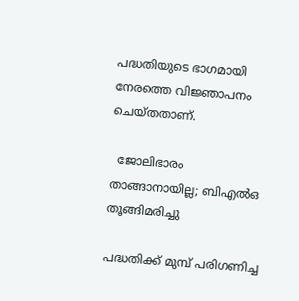പദ്ധതിയുടെ ഭാഗമായി നേരത്തെ വിജ്ഞാപനം ചെയ്‌തതാണ്‌.

  ജോലിഭാരം താങ്ങാനായില്ല; ബിഎൽഒ തൂങ്ങിമരിച്ചു

പദ്ധതിക്ക് മുമ്പ് പരിഗണിച്ച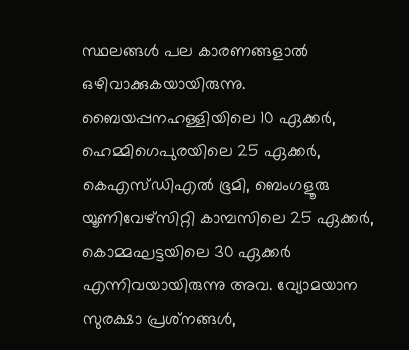സ്ഥലങ്ങൾ പല കാരണങ്ങളാൽ ഒഴിവാക്കുകയായിരുന്നു. ബൈയപ്പനഹള്ളിയിലെ 10 ഏക്കർ, ഹെമ്മിഗെപുരയിലെ 25 ഏക്കർ, കെഎസ്ഡിഎൽ ഭൂമി, ബെംഗളൂരു യൂണിവേഴ്‌സിറ്റി കാമ്പസിലെ 25 ഏക്കർ, കൊമ്മഘട്ടയിലെ 30 ഏക്കർ എന്നിവയായിരുന്നു അവ. വ്യോമയാന സുരക്ഷാ പ്രശ്‌നങ്ങൾ,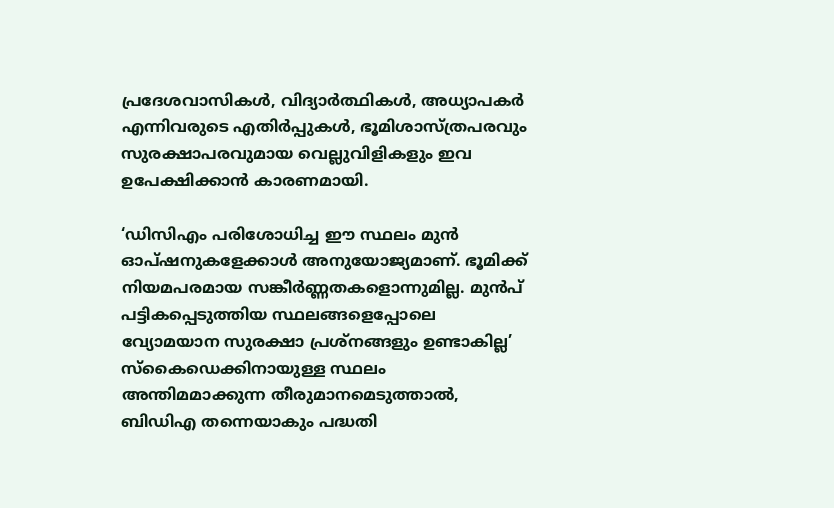പ്രദേശവാസികൾ, വിദ്യാർത്ഥികൾ, അധ്യാപകർ എന്നിവരുടെ എതിർപ്പുകൾ, ഭൂമിശാസ്ത്രപരവും സുരക്ഷാപരവുമായ വെല്ലുവിളികളും ഇവ ഉപേക്ഷിക്കാൻ കാരണമായി.

‘ഡിസിഎം പരിശോധിച്ച ഈ സ്ഥലം മുൻ ഓപ്ഷനുകളേക്കാൾ അനുയോജ്യമാണ്. ഭൂമിക്ക് നിയമപരമായ സങ്കീർണ്ണതകളൊന്നുമില്ല. മുൻപ് പട്ടികപ്പെടുത്തിയ സ്ഥലങ്ങളെപ്പോലെ വ്യോമയാന സുരക്ഷാ പ്രശ്‌നങ്ങളും ഉണ്ടാകില്ല’ സ്കൈഡെക്കിനായുള്ള സ്ഥലം അന്തിമമാക്കുന്ന തീരുമാനമെടുത്താൽ, ബിഡിഎ തന്നെയാകും പദ്ധതി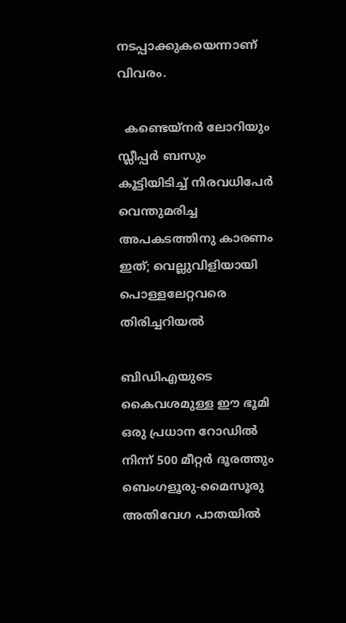നടപ്പാക്കുകയെന്നാണ് വിവരം.

  കണ്ടെയ്നർ ലോറിയും സ്ലീപ്പർ ബസും കൂട്ടിയിടിച്ച് നിരവധിപേർ വെന്തുമരിച്ച അപകടത്തിനു കാരണം ഇത്; വെല്ലുവിളിയായി പൊള്ളലേറ്റവരെ തിരിച്ചറിയൽ

ബിഡിഎയുടെ കൈവശമുള്ള ഈ ഭൂമി ഒരു പ്രധാന റോഡിൽ നിന്ന് 500 മീറ്റർ ദൂരത്തും ബെംഗളൂരു-മൈസൂരു അതിവേഗ പാതയിൽ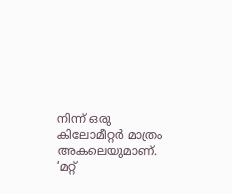നിന്ന് ഒരു കിലോമീറ്റർ മാത്രം അകലെയുമാണ്. ‘മറ്റ്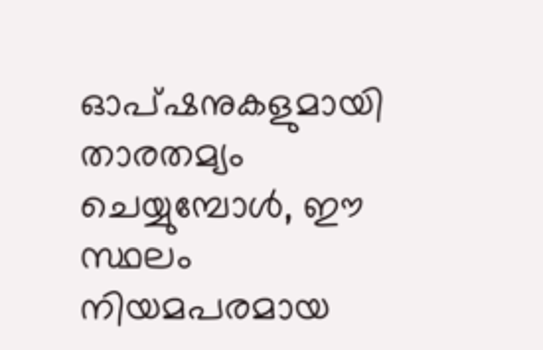ഓപ്ഷനുകളുമായി താരതമ്യം ചെയ്യുമ്പോൾ, ഈ സ്ഥലം നിയമപരമായ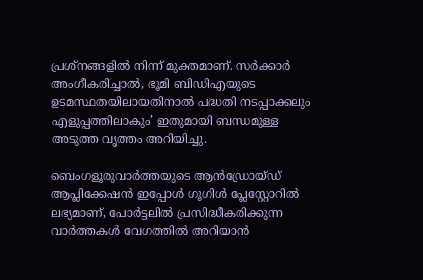പ്രശ്‌നങ്ങളിൽ നിന്ന് മുക്തമാണ്. സർക്കാർ അംഗീകരിച്ചാൽ, ഭൂമി ബിഡിഎയുടെ ഉടമസ്ഥതയിലായതിനാൽ പദ്ധതി നടപ്പാക്കലും എളുപ്പത്തിലാകും’ ഇതുമായി ബന്ധമുള്ള അടുത്ത വൃത്തം അറിയിച്ചു.

ബെംഗളൂരുവാർത്തയുടെ ആൻഡ്രോയ്ഡ് ആപ്ലിക്കേഷൻ ഇപ്പോൾ ഗൂഗിൾ പ്ലേസ്റ്റോറിൽ ലഭ്യമാണ്, പോർട്ടലിൽ പ്രസിദ്ധീകരിക്കുന്ന വാർത്തകൾ വേഗത്തിൽ അറിയാൻ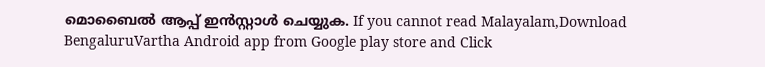മൊബൈൽ ആപ്പ് ഇൻസ്റ്റാൾ ചെയ്യുക. If you cannot read Malayalam,Download BengaluruVartha Android app from Google play store and Click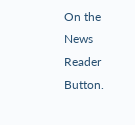On the News Reader Button.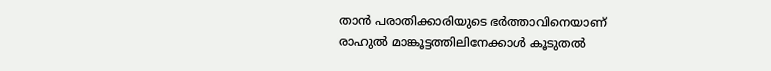താൻ പരാതിക്കാരിയുടെ ഭര്‍ത്താവിനെയാണ് രാഹുല്‍ മാങ്കൂട്ടത്തിലിനേക്കാള്‍ കൂടുതൽ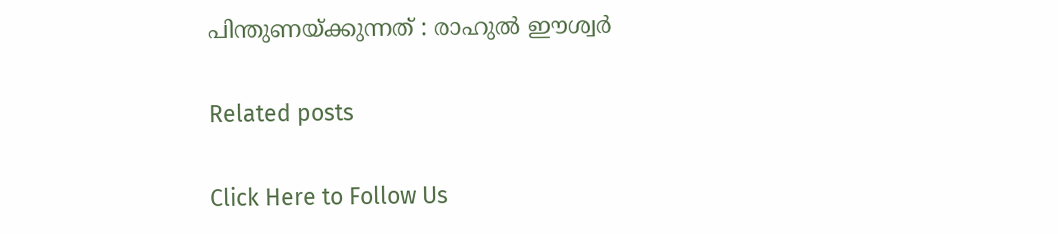പിന്തുണയ്ക്കുന്നത് : രാഹുല്‍ ഈശ്വര്‍

Related posts

Click Here to Follow Us